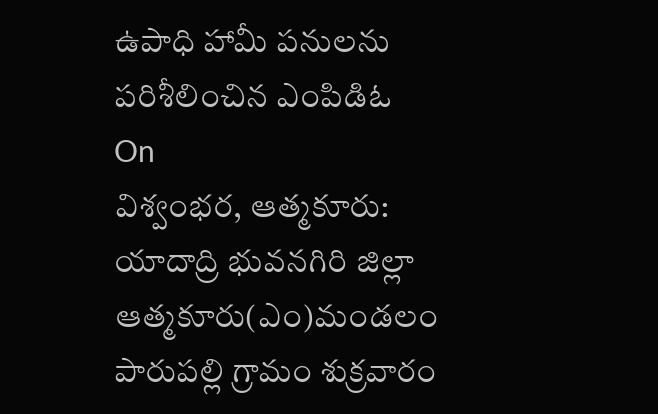ఉపాధి హామీ పనులను పరిశీలించిన ఎంపిడిఓ
On
విశ్వంభర, ఆత్మకూరు: యాదాద్రి భువనగిరి జిల్లా ఆత్మకూరు(ఎం)మండలం పారుపల్లి గ్రామం శుక్రవారం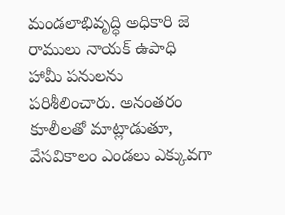మండలాభివృద్ధి అధికారి జె రాములు నాయక్ ఉపాధి హామీ పనులను పరిశీలించారు. అనంతరం కూలీలతో మాట్లాడుతూ, వేసవికాలం ఎండలు ఎక్కువగా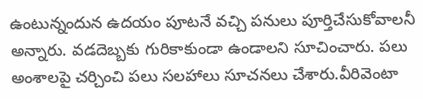ఉంటున్నందున ఉదయం పూటనే వచ్చి పనులు పూర్తిచేసుకోవాలనీ అన్నారు. వడదెబ్బకు గురికాకుండా ఉండాలని సూచించారు. పలు అంశాలపై చర్చించి పలు సలహాలు సూచనలు చేశారు.వీరివెంటా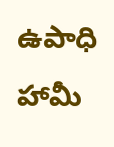ఉపాధి హామీ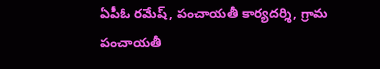ఏపీఓ రమేష్, పంచాయతీ కార్యదర్శి, గ్రామ పంచాయతీ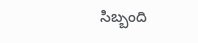సిబ్బంది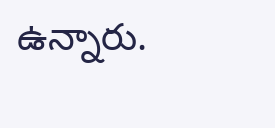ఉన్నారు.